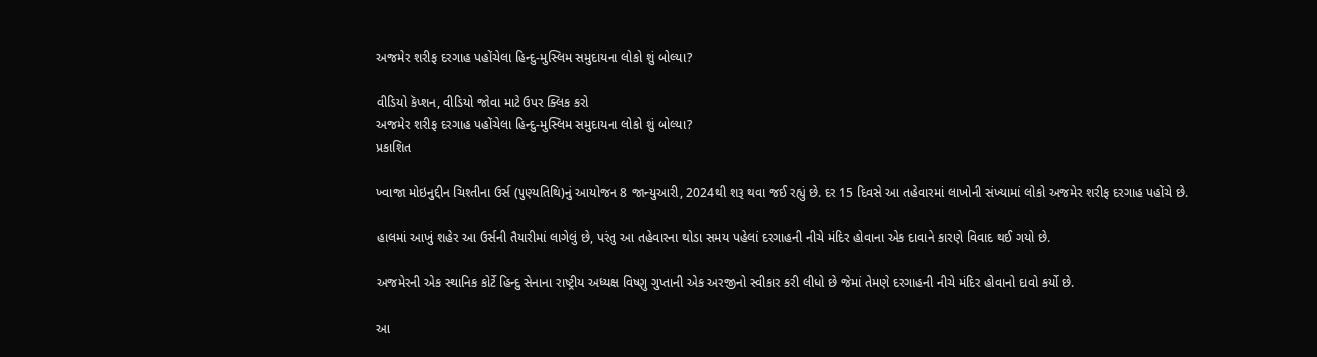અજમેર શરીફ દરગાહ પહોંચેલા હિન્દુ-મુસ્લિમ સમુદાયના લોકો શું બોલ્યા?

વીડિયો કૅપ્શન, વીડિયો જોવા માટે ઉપર ક્લિક કરો
અજમેર શરીફ દરગાહ પહોંચેલા હિન્દુ-મુસ્લિમ સમુદાયના લોકો શું બોલ્યા?
પ્રકાશિત

ખ્વાજા મોઇનુદ્દીન ચિશ્તીના ઉર્સ (પુણ્યતિથિ)નું આયોજન 8 જાન્યુઆરી, 2024થી શરૂ થવા જઈ રહ્યું છે. દર 15 દિવસે આ તહેવારમાં લાખોની સંખ્યામાં લોકો અજમેર શરીફ દરગાહ પહોંચે છે.

હાલમાં આખું શહેર આ ઉર્સની તૈયારીમાં લાગેલું છે, પરંતુ આ તહેવારના થોડા સમય પહેલાં દરગાહની નીચે મંદિર હોવાના એક દાવાને કારણે વિવાદ થઈ ગયો છે.

અજમેરની એક સ્થાનિક કોર્ટે હિન્દુ સેનાના રાષ્ટ્રીય અધ્યક્ષ વિષ્ણુ ગુપ્તાની એક અરજીનો સ્વીકાર કરી લીધો છે જેમાં તેમણે દરગાહની નીચે મંદિર હોવાનો દાવો કર્યો છે.

આ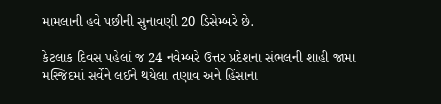મામલાની હવે પછીની સુનાવણી 20 ડિસેમ્બરે છે.

કેટલાક દિવસ પહેલાં જ 24 નવેમ્બરે ઉત્તર પ્રદેશના સંભલની શાહી જામા મસ્જિદમાં સર્વેને લઈને થયેલા તણાવ અને હિંસાના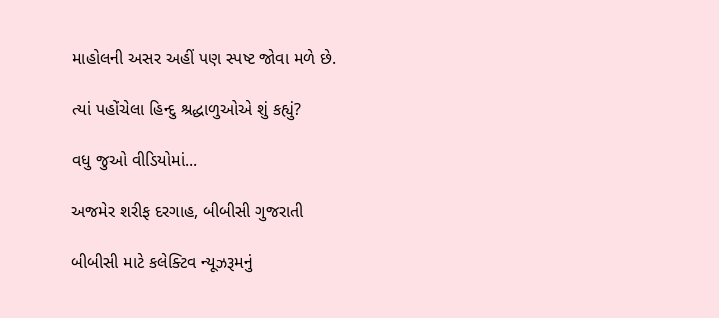માહોલની અસર અહીં પણ સ્પષ્ટ જોવા મળે છે.

ત્યાં પહોંચેલા હિન્દુ શ્રદ્ધાળુઓએ શું કહ્યું?

વધુ જુઓ વીડિયોમાં...

અજમેર શરીફ દરગાહ, બીબીસી ગુજરાતી

બીબીસી માટે કલેક્ટિવ ન્યૂઝરૂમનું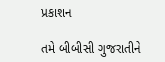પ્રકાશન

તમે બીબીસી ગુજરાતીને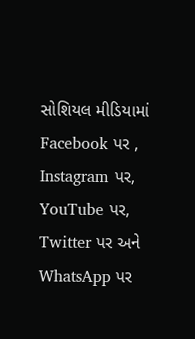સોશિયલ મીડિયામાં Facebook પર , Instagram પર, YouTube પર, Twitter પર અને WhatsApp પર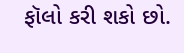ફૉલો કરી શકો છો.